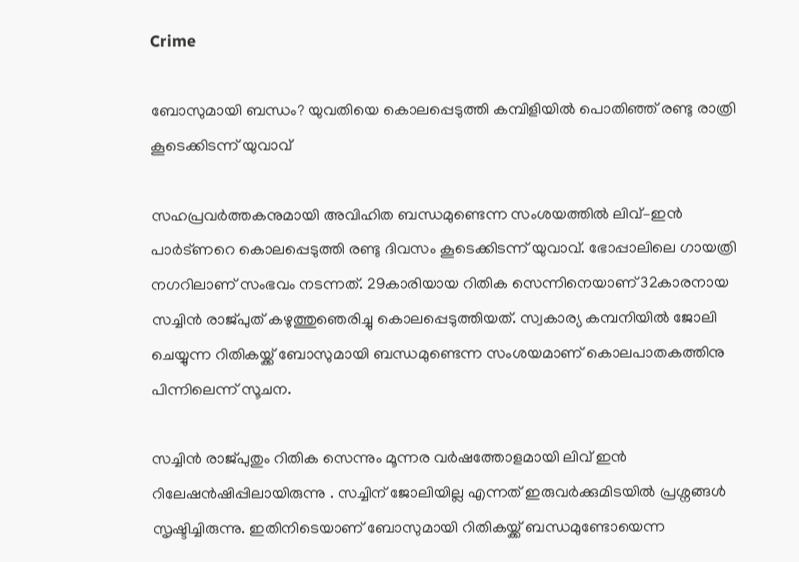Crime

ബോസുമായി ബന്ധം? യുവതിയെ കൊലപ്പെടുത്തി കമ്പിളിയില്‍ പൊതിഞ്ഞ് രണ്ടു രാത്രി കൂടെക്കിടന്ന് യുവാവ്

സഹപ്രവര്‍ത്തകനുമായി അവിഹിത ബന്ധമുണ്ടെന്ന സംശയത്തില്‍ ലിവ്–ഇന്‍ പാര്‍ട്ണറെ കൊലപ്പെടുത്തി രണ്ടു ദിവസം കൂടെക്കിടന്ന് യുവാവ്. ഭോപ്പാലിലെ ഗായത്രി നഗറിലാണ് സംഭവം നടന്നത്. 29കാരിയായ റിതിക സെന്നിനെയാണ് 32കാരനായ സച്ചിന്‍ രാജ്പുത് കഴുത്തുഞെരിച്ചു കൊലപ്പെടുത്തിയത്. സ്വകാര്യ കമ്പനിയില്‍ ജോലി ചെയ്യുന്ന റിതികയ്ക്ക് ബോസുമായി ബന്ധമുണ്ടെന്ന സംശയമാണ് കൊലപാതകത്തിനു പിന്നിലെന്ന് സൂചന.

സച്ചിന്‍ രാജ്പുതും റിതിക സെന്നും മൂന്നര വര്‍ഷത്തോളമായി ലിവ് ഇന്‍ റിലേഷന്‍ഷിപ്പിലായിരുന്നു . സച്ചിന് ജോലിയില്ല എന്നത് ഇരുവര്‍ക്കുമിടയില്‍ പ്രശ്നങ്ങള്‍ സൃഷ്ടിച്ചിരുന്നു. ഇതിനിടെയാണ് ബോസുമായി റിതികയ്ക്ക് ബന്ധമുണ്ടോയെന്ന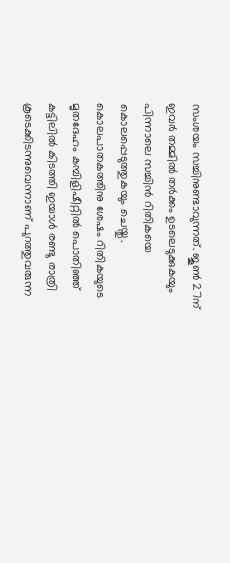സംശയം സച്ചിനുണ്ടാവുന്നത്. ജൂണ്‍ 27ന് ഇവര്‍ തമ്മില്‍ തര്‍ക്കം ഉടലെടുക്കുകയും പിന്നാലെ സച്ചിന്‍ റിതികയെ കൊലപ്പെടുത്തുകയും ചെയ്തു. കൊലപാതകത്തിനു ശേഷം റിതികയുടെ മൃതദേഹം കമ്പിളിഷീറ്റില്‍ പൊതിഞ്ഞ് കട്ടിലില്‍ കിടത്തി ഇയാള്‍ രണ്ടു രാത്രി കൂടെക്കിടന്നുവെന്നാണ് പുറത്തുവരുന്ന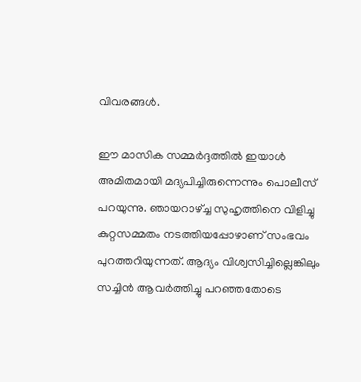വിവരങ്ങള്‍.

ഈ മാസിക സമ്മര്‍ദ്ദത്തില്‍ ഇയാള്‍ അമിതമായി മദ്യപിച്ചിരുന്നെന്നും പൊലീസ് പറയുന്നു. ഞായറാഴ്ച്ച സുഹൃത്തിനെ വിളിച്ചു കുറ്റസമ്മതം നടത്തിയപ്പോഴാണ് സംഭവം പുറത്തറിയുന്നത്. ആദ്യം വിശ്വസിച്ചില്ലെങ്കിലും സച്ചിന്‍ ആവര്‍ത്തിച്ചു പറഞ്ഞതോടെ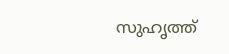സുഹൃത്ത്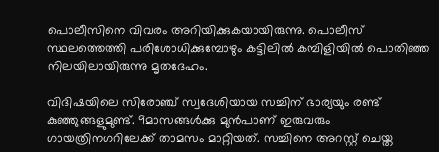പൊലീസിനെ വിവരം അറിയിക്കുകയായിരുന്നു. പൊലീസ് സ്ഥലത്തെത്തി പരിശോധിക്കുമ്പോഴും കട്ടിലില്‍ കമ്പിളിയില്‍ പൊതിഞ്ഞ നിലയിലായിരുന്നു മൃതദേഹം.

വിദിഷയിലെ സിരോഞ്ച് സ്വദേശിയായ സച്ചിന് ഭാര്യയും രണ്ട് കുഞ്ഞുങ്ങളുമുണ്ട്. 9മാസങ്ങള്‍ക്കു മുന്‍പാണ് ഇരുവരും ഗായത്രിനഗറിലേക്ക് താമസം മാറ്റിയത്. സച്ചിനെ അറസ്റ്റ് ചെയ്ത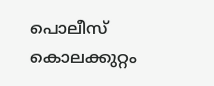പൊലീസ് കൊലക്കുറ്റം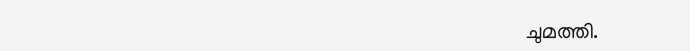ചുമത്തി.